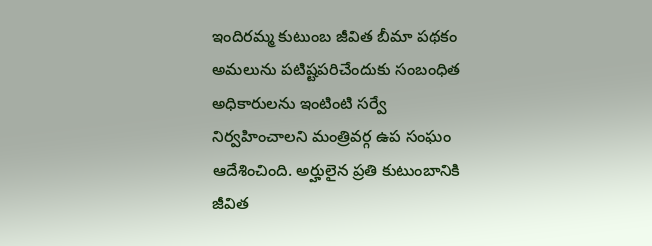ఇందిరమ్మ కుటుంబ జీవిత బీమా పథకం అమలును పటిష్టపరిచేందుకు సంబంధిత అధికారులను ఇంటింటి సర్వే నిర్వహించాలని మంత్రివర్గ ఉప సంఘం ఆదేశించింది. అర్హులైన ప్రతి కుటుంబానికి జీవిత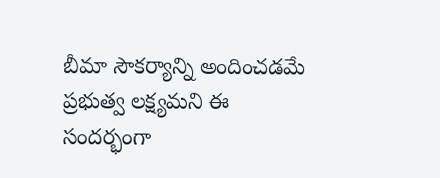బీమా సౌకర్యాన్ని అందించడమే ప్రభుత్వ లక్ష్యమని ఈ సందర్భంగా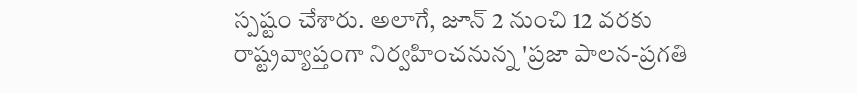స్పష్టం చేశారు. అలాగే, జూన్ 2 నుంచి 12 వరకు రాష్ట్రవ్యాప్తంగా నిర్వహించనున్న 'ప్రజా పాలన-ప్రగతి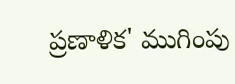ప్రణాళిక' ముగింపు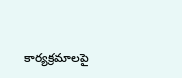కార్యక్రమాలపై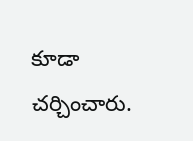కూడా చర్చించారు.